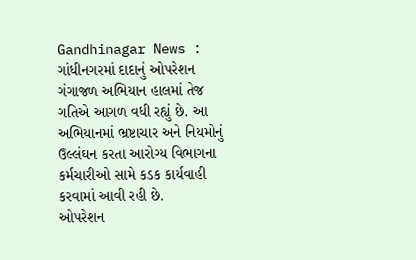Gandhinagar News : ગાંધીનગરમાં દાદાનું ઓપરેશન ગંગાજળ અભિયાન હાલમાં તેજ ગતિએ આગળ વધી રહ્યું છે. આ અભિયાનમાં ભ્રષ્ટાચાર અને નિયમોનું ઉલ્લંઘન કરતા આરોગ્ય વિભાગના કર્મચારીઓ સામે કડક કાર્યવાહી કરવામાં આવી રહી છે.
ઓપરેશન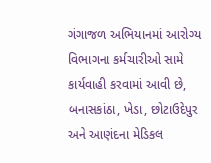ગંગાજળ અભિયાનમાં આરોગ્ય વિભાગના કર્મચારીઓ સામે કાર્યવાહી કરવામાં આવી છે, બનાસકાંઠા, ખેડા, છોટાઉદેપુર અને આણંદના મેડિકલ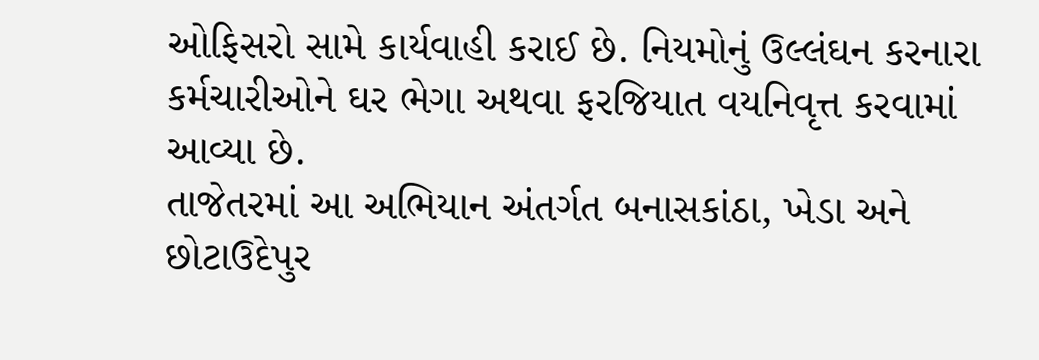ઓફિસરો સામે કાર્યવાહી કરાઈ છે. નિયમોનું ઉલ્લંઘન કરનારા કર્મચારીઓને ઘર ભેગા અથવા ફરજિયાત વયનિવૃત્ત કરવામાં આવ્યા છે.
તાજેતરમાં આ અભિયાન અંતર્ગત બનાસકાંઠા, ખેડા અને છોટાઉદેપુર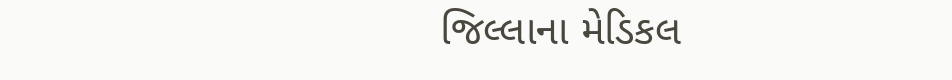જિલ્લાના મેડિકલ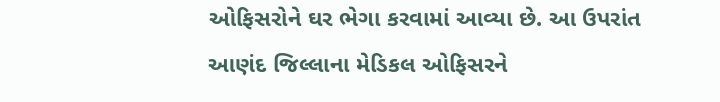ઓફિસરોને ઘર ભેગા કરવામાં આવ્યા છે. આ ઉપરાંત આણંદ જિલ્લાના મેડિકલ ઓફિસરને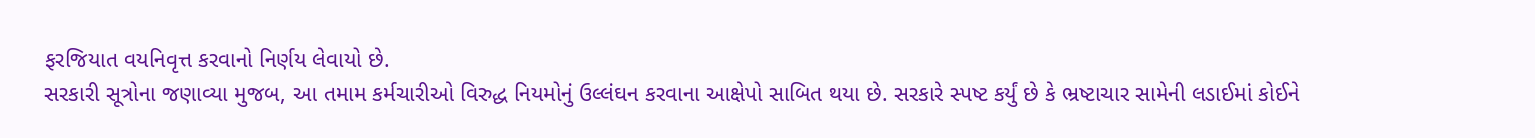ફરજિયાત વયનિવૃત્ત કરવાનો નિર્ણય લેવાયો છે.
સરકારી સૂત્રોના જણાવ્યા મુજબ, આ તમામ કર્મચારીઓ વિરુદ્ધ નિયમોનું ઉલ્લંઘન કરવાના આક્ષેપો સાબિત થયા છે. સરકારે સ્પષ્ટ કર્યું છે કે ભ્રષ્ટાચાર સામેની લડાઈમાં કોઈને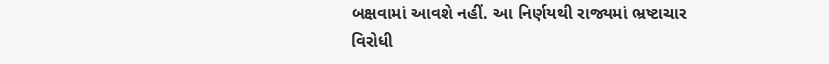બક્ષવામાં આવશે નહીં. આ નિર્ણયથી રાજ્યમાં ભ્રષ્ટાચાર વિરોધી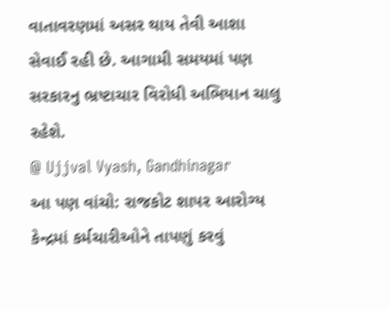વાતાવરણમાં અસર થાય તેવી આશા સેવાઈ રહી છે. આગામી સમયમાં પણ સરકારનુ ભ્રષ્ટાચાર વિરોધી અભિયાન ચાલુ રહેશે.
@ Ujjval Vyash, Gandhinagar
આ પણ વાંચો: રાજકોટ શાપર આરોગ્ય કેન્દ્રમાં કર્મચારીઓને તાપણું કરવું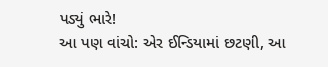પડ્યું ભારે!
આ પણ વાંચો: એર ઈન્ડિયામાં છટણી, આ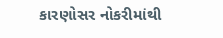કારણોસર નોકરીમાંથી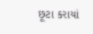છૂટા કરાયાં